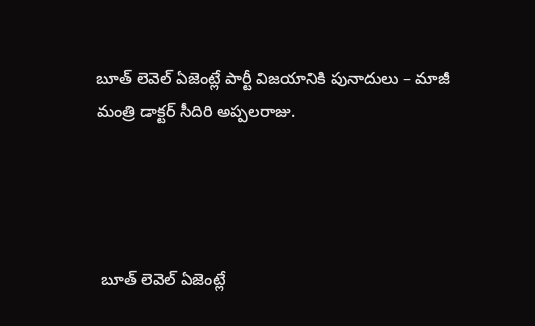బూత్ లెవెల్ ఏజెంట్లే పార్టీ విజయానికి పునాదులు – మాజీ మంత్రి డాక్టర్ సీదిరి అప్పలరాజు.




 బూత్ లెవెల్ ఏజెంట్లే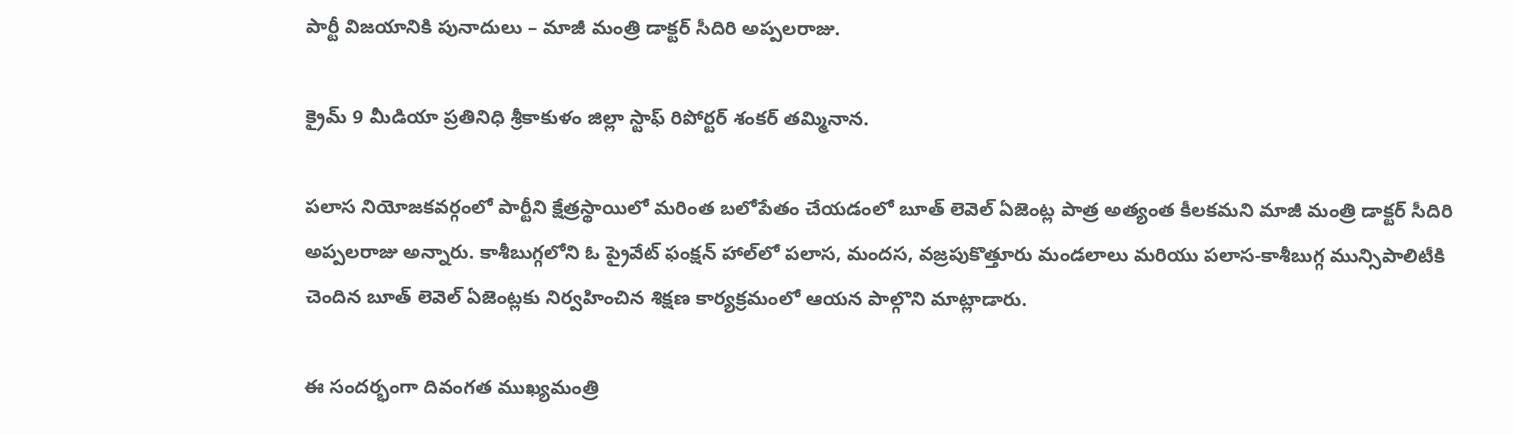పార్టీ విజయానికి పునాదులు – మాజీ మంత్రి డాక్టర్ సీదిరి అప్పలరాజు.

క్రైమ్ 9 మీడియా ప్రతినిధి శ్రీకాకుళం జిల్లా స్టాఫ్ రిపోర్టర్ శంకర్ తమ్మినాన.

పలాస నియోజకవర్గంలో పార్టీని క్షేత్రస్థాయిలో మరింత బలోపేతం చేయడంలో బూత్ లెవెల్ ఏజెంట్ల పాత్ర అత్యంత కీలకమని మాజీ మంత్రి డాక్టర్ సీదిరి అప్పలరాజు అన్నారు. కాశీబుగ్గలోని ఓ ప్రైవేట్ ఫంక్షన్ హాల్‌లో పలాస, మందస, వజ్రపుకొత్తూరు మండలాలు మరియు పలాస-కాశీబుగ్గ మున్సిపాలిటీకి చెందిన బూత్ లెవెల్ ఏజెంట్లకు నిర్వహించిన శిక్షణ కార్యక్రమంలో ఆయన పాల్గొని మాట్లాడారు.

ఈ సందర్భంగా దివంగత ముఖ్యమంత్రి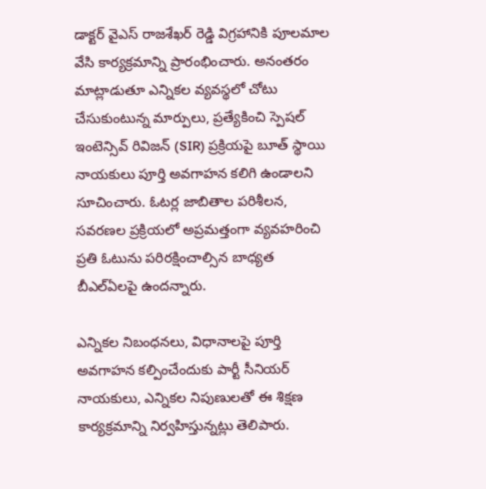డాక్టర్ వైఎస్ రాజశేఖర్ రెడ్డి విగ్రహానికి పూలమాల వేసి కార్యక్రమాన్ని ప్రారంభించారు. అనంతరం మాట్లాడుతూ ఎన్నికల వ్యవస్థలో చోటు చేసుకుంటున్న మార్పులు, ప్రత్యేకించి స్పెషల్ ఇంటెన్సివ్ రివిజన్ (SIR) ప్రక్రియపై బూత్ స్థాయి నాయకులు పూర్తి అవగాహన కలిగి ఉండాలని సూచించారు. ఓటర్ల జాబితాల పరిశీలన, సవరణల ప్రక్రియలో అప్రమత్తంగా వ్యవహరించి ప్రతి ఓటును పరిరక్షించాల్సిన బాధ్యత బీఎల్ఏలపై ఉందన్నారు.

ఎన్నికల నిబంధనలు, విధానాలపై పూర్తి అవగాహన కల్పించేందుకు పార్టీ సీనియర్ నాయకులు, ఎన్నికల నిపుణులతో ఈ శిక్షణ కార్యక్రమాన్ని నిర్వహిస్తున్నట్లు తెలిపారు.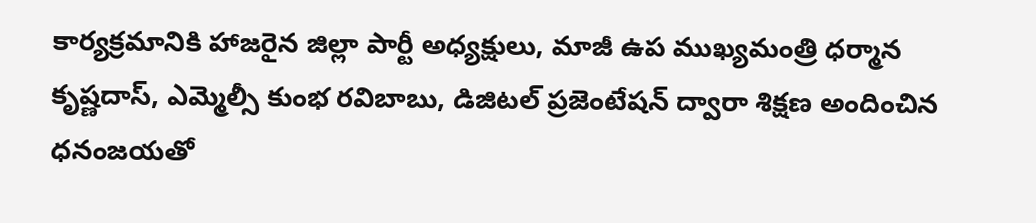కార్యక్రమానికి హాజరైన జిల్లా పార్టీ అధ్యక్షులు, మాజీ ఉప ముఖ్యమంత్రి ధర్మాన కృష్ణదాస్, ఎమ్మెల్సీ కుంభ రవిబాబు, డిజిటల్ ప్రజెంటేషన్ ద్వారా శిక్షణ అందించిన ధనంజయతో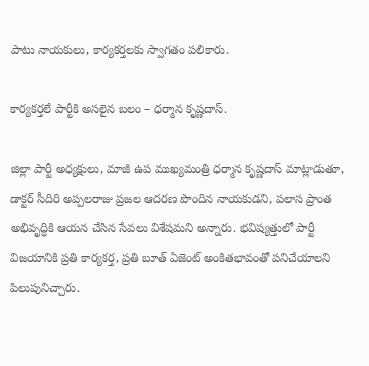పాటు నాయకులు, కార్యకర్తలకు స్వాగతం పలికారు.

కార్యకర్తలే పార్టీకి అసలైన బలం – ధర్మాన కృష్ణదాస్.

జిల్లా పార్టీ అధ్యక్షులు, మాజీ ఉప ముఖ్యమంత్రి ధర్మాన కృష్ణదాస్ మాట్లాడుతూ, డాక్టర్ సీదిరి అప్పలరాజు ప్రజల ఆదరణ పొందిన నాయకుడని, పలాస ప్రాంత అభివృద్ధికి ఆయన చేసిన సేవలు విశేషమని అన్నారు. భవిష్యత్తులో పార్టీ విజయానికి ప్రతి కార్యకర్త, ప్రతి బూత్ ఏజెంట్ అంకితభావంతో పనిచేయాలని పిలుపునిచ్చారు.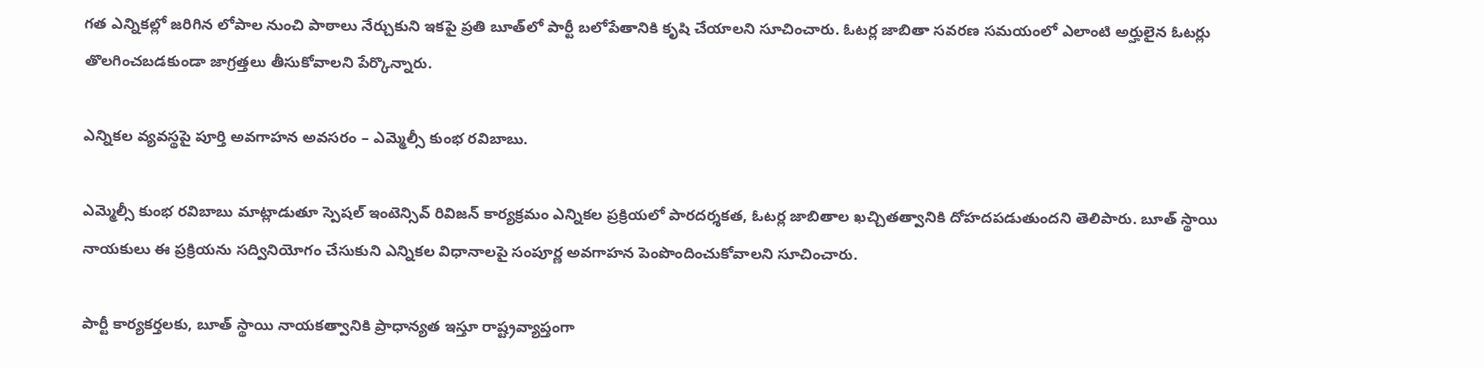గత ఎన్నికల్లో జరిగిన లోపాల నుంచి పాఠాలు నేర్చుకుని ఇకపై ప్రతి బూత్‌లో పార్టీ బలోపేతానికి కృషి చేయాలని సూచించారు. ఓటర్ల జాబితా సవరణ సమయంలో ఎలాంటి అర్హులైన ఓటర్లు తొలగించబడకుండా జాగ్రత్తలు తీసుకోవాలని పేర్కొన్నారు.

ఎన్నికల వ్యవస్థపై పూర్తి అవగాహన అవసరం – ఎమ్మెల్సీ కుంభ రవిబాబు.

ఎమ్మెల్సీ కుంభ రవిబాబు మాట్లాడుతూ స్పెషల్ ఇంటెన్సివ్ రివిజన్ కార్యక్రమం ఎన్నికల ప్రక్రియలో పారదర్శకత, ఓటర్ల జాబితాల ఖచ్చితత్వానికి దోహదపడుతుందని తెలిపారు. బూత్ స్థాయి నాయకులు ఈ ప్రక్రియను సద్వినియోగం చేసుకుని ఎన్నికల విధానాలపై సంపూర్ణ అవగాహన పెంపొందించుకోవాలని సూచించారు.

పార్టీ కార్యకర్తలకు, బూత్ స్థాయి నాయకత్వానికి ప్రాధాన్యత ఇస్తూ రాష్ట్రవ్యాప్తంగా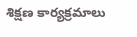శిక్షణ కార్యక్రమాలు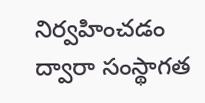నిర్వహించడం ద్వారా సంస్థాగత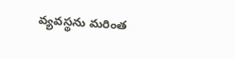వ్యవస్థను మరింత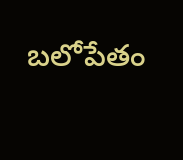బలోపేతం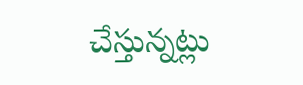చేస్తున్నట్లు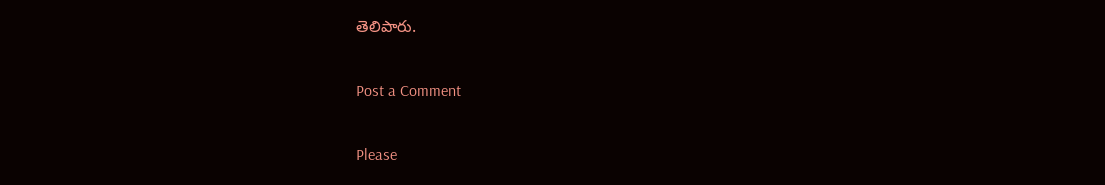తెలిపారు.

Post a Comment

Please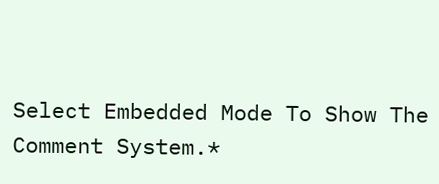Select Embedded Mode To Show The Comment System.*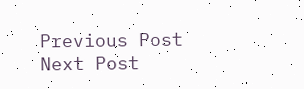Previous Post Next Post